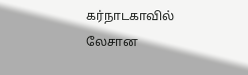கர்நாடகாவில் லேசான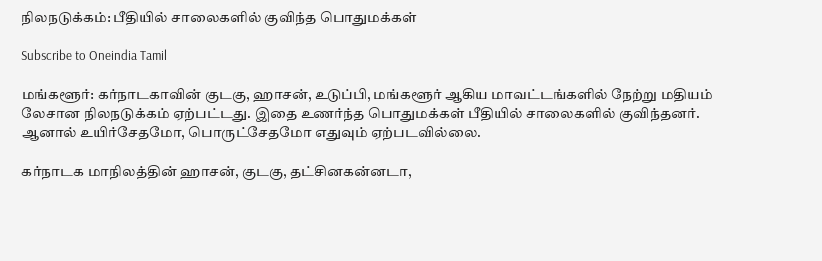நிலநடுக்கம்: பீதியில் சாலைகளில் குவிந்த பொதுமக்கள்

Subscribe to Oneindia Tamil

மங்களூர்: கர்நாடகாவின் குடகு, ஹாசன், உடுப்பி, மங்களூர் ஆகிய மாவட்டங்களில் நேற்று மதியம் லேசான நிலநடுக்கம் ஏற்பட்டது. இதை உணர்ந்த பொதுமக்கள் பீதியில் சாலைகளில் குவிந்தனர். ஆனால் உயிர்சேதமோ, பொருட்சேதமோ எதுவும் ஏற்படவில்லை.

கர்நாடக மாநிலத்தின் ஹாசன், குடகு, தட்சினகன்னடா,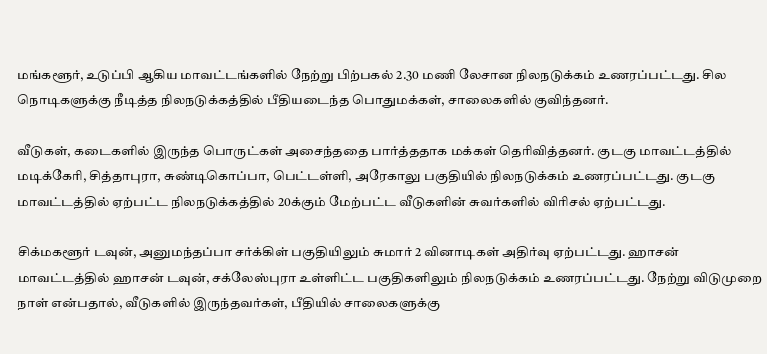மங்களூர், உடுப்பி ஆகிய மாவட்டங்களில் நேற்று பிற்பகல் 2.30 மணி லேசான நிலநடுக்கம் உணரப்பட்டது. சில நொடிகளுக்கு நீடித்த நிலநடுக்கத்தில் பீதியடைந்த பொதுமக்கள், சாலைகளில் குவிந்தனர்.

வீடுகள், கடைகளில் இருந்த பொருட்கள் அசைந்ததை பார்த்ததாக மக்கள் தெரிவித்தனர். குடகு மாவட்டத்தில் மடிக்கேரி, சித்தாபுரா, சுண்டிகொப்பா, பெட்டள்ளி, அரேகாலு பகுதியில் நிலநடுக்கம் உணரப்பட்டது. குடகு மாவட்டத்தில் ஏற்பட்ட நிலநடுக்கத்தில் 20க்கும் மேற்பட்ட வீடுகளின் சுவர்களில் விரிசல் ஏற்பட்டது.

சிக்மகளூர் டவுன், அனுமந்தப்பா சர்க்கிள் பகுதியிலும் சுமார் 2 வினாடிகள் அதிர்வு ஏற்பட்டது. ஹாசன் மாவட்டத்தில் ஹாசன் டவுன், சக்லேஸ்புரா உள்ளிட்ட பகுதிகளிலும் நிலநடுக்கம் உணரப்பட்டது. நேற்று விடுமுறை நாள் என்பதால், வீடுகளில் இருந்தவர்கள், பீதியில் சாலைகளுக்கு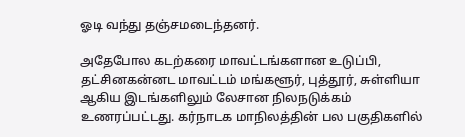ஓடி வந்து தஞ்சமடைந்தனர்.

அதேபோல கடற்கரை மாவட்டங்களான உடுப்பி, தட்சினகன்னட மாவட்டம் மங்களூர், புத்தூர், சுள்ளியா ஆகிய இடங்களிலும் லேசான நிலநடுக்கம் உணரப்பட்டது. கர்நாடக மாநிலத்தின் பல பகுதிகளில்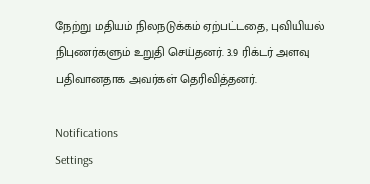நேற்று மதியம் நிலநடுக்கம் ஏற்பட்டதை, புவியியல் நிபுணர்களும் உறுதி செய்தனர். 3.9 ரிக்டர் அளவு பதிவானதாக அவர்கள் தெரிவித்தனர்.

Notifications
Settings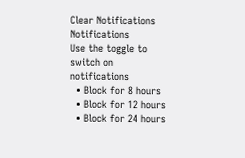Clear Notifications
Notifications
Use the toggle to switch on notifications
  • Block for 8 hours
  • Block for 12 hours
  • Block for 24 hours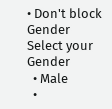• Don't block
Gender
Select your Gender
  • Male
  •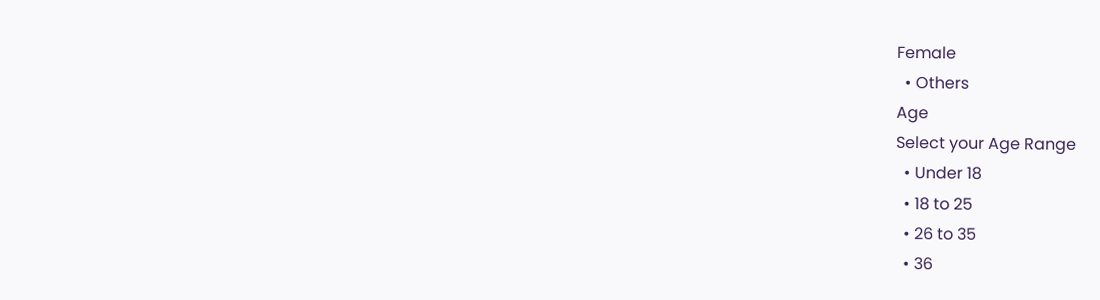Female
  • Others
Age
Select your Age Range
  • Under 18
  • 18 to 25
  • 26 to 35
  • 36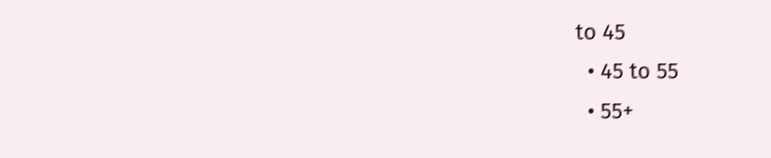to 45
  • 45 to 55
  • 55+